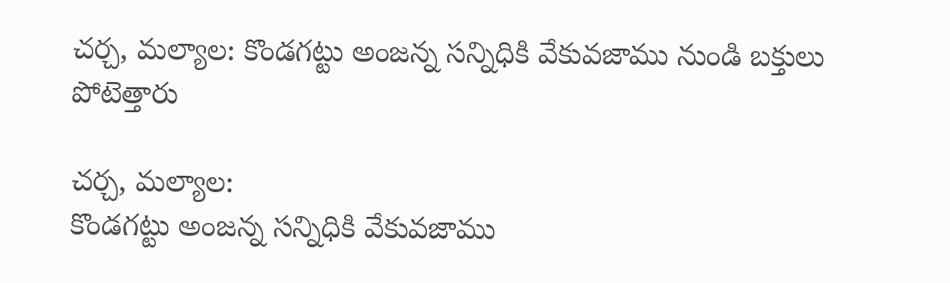చర్చ, మల్యాల: కొండగట్టు అంజన్న సన్నిధికి వేకువజాము నుండి బక్తులు పోటెత్తారు

చర్చ, మల్యాల:
కొండగట్టు అంజన్న సన్నిధికి వేకువజాము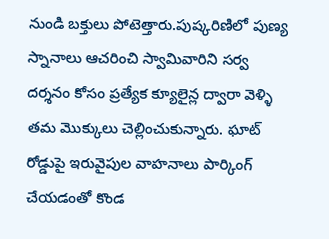నుండి బక్తులు పోటెత్తారు.పుష్కరిణిలో పుణ్య స్నానాలు ఆచరించి స్వామివారిని సర్వ దర్శనం కోసం ప్రత్యేక క్యూలైన్ల ద్వారా వెళ్ళి తమ మొక్కులు చెల్లించుకున్నారు. ఘాట్ రోడ్డుపై ఇరువైపుల వాహనాలు పార్కింగ్ చేయడంతో కొండ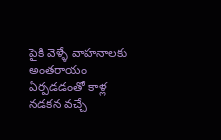పైకి వెళ్ళే వాహనాలకు అంతరాయం ఏర్పడడంతో కాళ్ల నడకన వచ్చే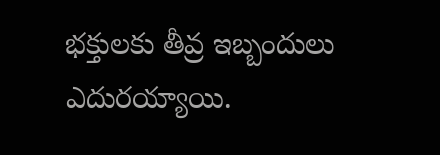భక్తులకు తీవ్ర ఇబ్బందులు ఎదురయ్యాయి.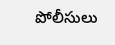పోలీసులు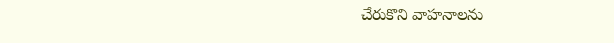చేరుకొని వాహనాలను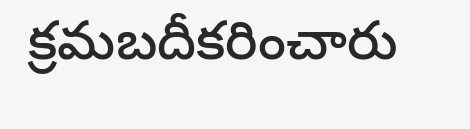క్రమబదీకరించారు